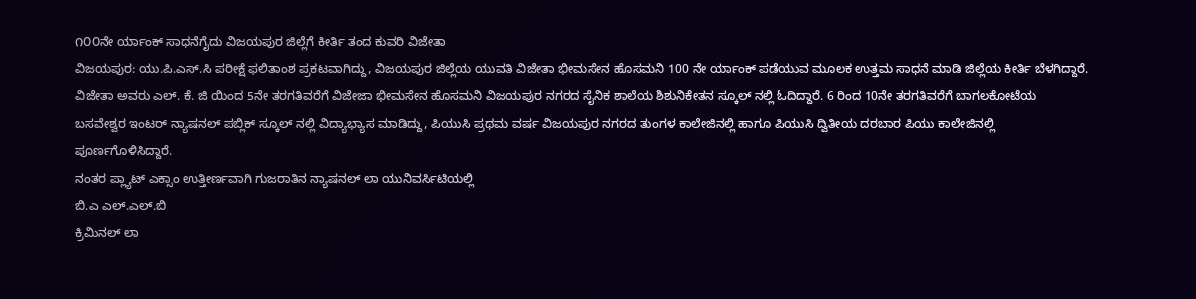೧೦೦ನೇ ರ್ಯಾಂಕ್ ಸಾಧನೆಗೈದು ವಿಜಯಪುರ ಜಿಲ್ಲೆಗೆ ಕೀರ್ತಿ ತಂದ ಕುವರಿ ವಿಜೇತಾ
ವಿಜಯಪುರ: ಯು.ಪಿ.ಎಸ್.ಸಿ ಪರೀಕ್ಷೆ ಫಲಿತಾಂಶ ಪ್ರಕಟವಾಗಿದ್ದು, ವಿಜಯಪುರ ಜಿಲ್ಲೆಯ ಯುವತಿ ವಿಜೇತಾ ಭೀಮಸೇನ ಹೊಸಮನಿ 100 ನೇ ರ್ಯಾಂಕ್ ಪಡೆಯುವ ಮೂಲಕ ಉತ್ತಮ ಸಾಧನೆ ಮಾಡಿ ಜಿಲ್ಲೆಯ ಕೀರ್ತಿ ಬೆಳಗಿದ್ದಾರೆ.
ವಿಜೇತಾ ಅವರು ಎಲ್. ಕೆ. ಜಿ ಯಿಂದ 5ನೇ ತರಗತಿವರೆಗೆ ವಿಜೇಜಾ ಭೀಮಸೇನ ಹೊಸಮನಿ ವಿಜಯಪುರ ನಗರದ ಸೈನಿಕ ಶಾಲೆಯ ಶಿಶುನಿಕೇತನ ಸ್ಕೂಲ್ ನಲ್ಲಿ ಓದಿದ್ದಾರೆ. 6 ರಿಂದ 10ನೇ ತರಗತಿವರೆಗೆ ಬಾಗಲಕೋಟೆಯ ಬಸವೇಶ್ವರ ಇಂಟರ್ ನ್ಯಾಷನಲ್ ಪಬ್ಲಿಕ್ ಸ್ಕೂಲ್ ನಲ್ಲಿ ವಿದ್ಯಾಭ್ಯಾಸ ಮಾಡಿದ್ದು, ಪಿಯುಸಿ ಪ್ರಥಮ ವರ್ಷ ವಿಜಯಪುರ ನಗರದ ತುಂಗಳ ಕಾಲೇಜಿನಲ್ಲಿ ಹಾಗೂ ಪಿಯುಸಿ ದ್ವಿತೀಯ ದರಬಾರ ಪಿಯು ಕಾಲೇಜಿನಲ್ಲಿ ಪೂರ್ಣಗೊಳಿಸಿದ್ದಾರೆ.
ನಂತರ ಪ್ಲ್ಯಾಟ್ ಎಕ್ಸಾಂ ಉತ್ತೀರ್ಣವಾಗಿ ಗುಜರಾತಿನ ನ್ಯಾಷನಲ್ ಲಾ ಯುನಿವರ್ಸಿಟಿಯಲ್ಲಿ
ಬಿ.ಎ ಎಲ್.ಎಲ್.ಬಿ
ಕ್ರಿಮಿನಲ್ ಲಾ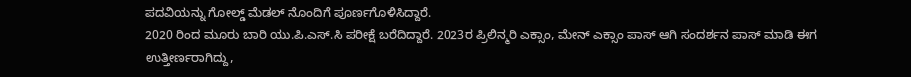ಪದವಿಯನ್ನು ಗೋಲ್ಡ್ ಮೆಡಲ್ ನೊಂದಿಗೆ ಪೂರ್ಣಗೊಳಿಸಿದ್ದಾರೆ.
2020 ರಿಂದ ಮೂರು ಬಾರಿ ಯು.ಪಿ.ಎಸ್.ಸಿ ಪರೀಕ್ಷೆ ಬರೆದಿದ್ದಾರೆ. 2023ರ ಪ್ರಿಲಿನ್ಮರಿ ಎಕ್ಸಾಂ, ಮೇನ್ ಎಕ್ಸಾಂ ಪಾಸ್ ಆಗಿ ಸಂದರ್ಶನ ಪಾಸ್ ಮಾಡಿ ಈಗ ಉತ್ತೀರ್ಣರಾಗಿದ್ದು,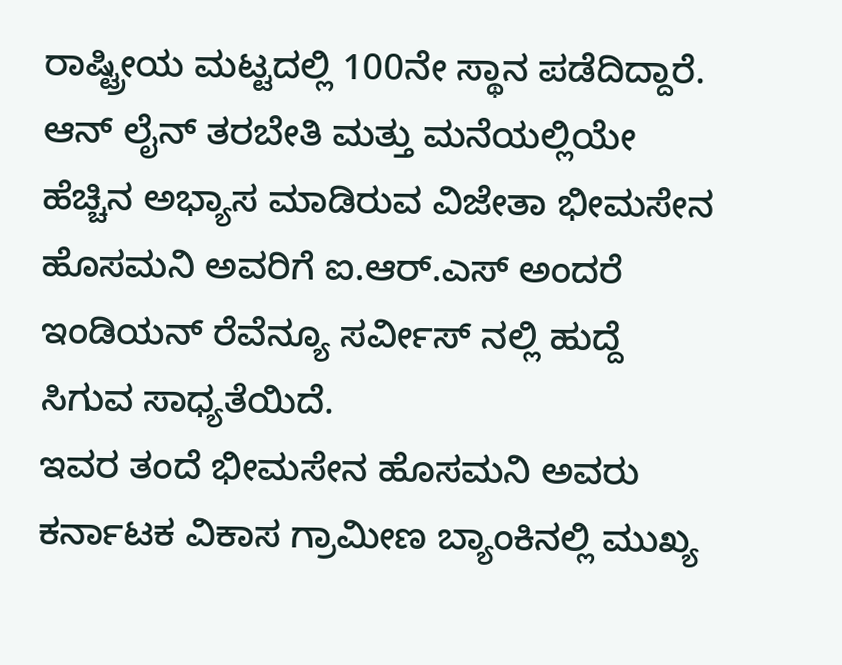ರಾಷ್ಟ್ರೀಯ ಮಟ್ಟದಲ್ಲಿ 100ನೇ ಸ್ಥಾನ ಪಡೆದಿದ್ದಾರೆ.
ಆನ್ ಲೈನ್ ತರಬೇತಿ ಮತ್ತು ಮನೆಯಲ್ಲಿಯೇ ಹೆಚ್ಚಿನ ಅಭ್ಯಾಸ ಮಾಡಿರುವ ವಿಜೇತಾ ಭೀಮಸೇನ ಹೊಸಮನಿ ಅವರಿಗೆ ಐ.ಆರ್.ಎಸ್ ಅಂದರೆ ಇಂಡಿಯನ್ ರೆವೆನ್ಯೂ ಸರ್ವೀಸ್ ನಲ್ಲಿ ಹುದ್ದೆ ಸಿಗುವ ಸಾಧ್ಯತೆಯಿದೆ.
ಇವರ ತಂದೆ ಭೀಮಸೇನ ಹೊಸಮನಿ ಅವರು ಕರ್ನಾಟಕ ವಿಕಾಸ ಗ್ರಾಮೀಣ ಬ್ಯಾಂಕಿನಲ್ಲಿ ಮುಖ್ಯ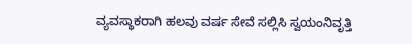ವ್ಯವಸ್ಥಾಕರಾಗಿ ಹಲವು ವರ್ಷ ಸೇವೆ ಸಲ್ಲಿಸಿ ಸ್ವಯಂನಿವೃತ್ತಿ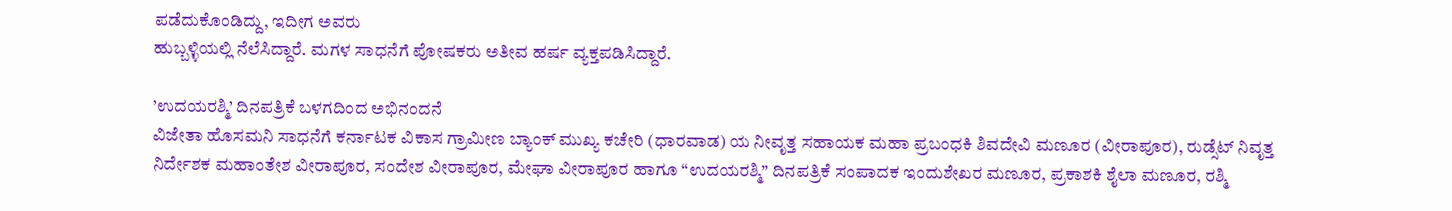ಪಡೆದುಕೊಂಡಿದ್ದು, ಇದೀಗ ಅವರು
ಹುಬ್ಬಳ್ಳಿಯಲ್ಲಿ ನೆಲೆಸಿದ್ದಾರೆ. ಮಗಳ ಸಾಧನೆಗೆ ಪೋಷಕರು ಅತೀವ ಹರ್ಷ ವ್ಯಕ್ತಪಡಿಸಿದ್ದಾರೆ.

’ಉದಯರಶ್ಮಿ’ ದಿನಪತ್ರಿಕೆ ಬಳಗದಿಂದ ಅಭಿನಂದನೆ
ವಿಜೇತಾ ಹೊಸಮನಿ ಸಾಧನೆಗೆ ಕರ್ನಾಟಕ ವಿಕಾಸ ಗ್ರಾಮೀಣ ಬ್ಯಾಂಕ್ ಮುಖ್ಯ ಕಚೇರಿ (ಧಾರವಾಡ) ಯ ನೀವೃತ್ತ ಸಹಾಯಕ ಮಹಾ ಪ್ರಬಂಧಕಿ ಶಿವದೇವಿ ಮಣೂರ (ವೀರಾಪೂರ), ರುಡ್ಸೆಟ್ ನಿವೃತ್ತ ನಿರ್ದೇಶಕ ಮಹಾಂತೇಶ ವೀರಾಪೂರ, ಸಂದೇಶ ವೀರಾಪೂರ, ಮೇಘಾ ವೀರಾಪೂರ ಹಾಗೂ “ಉದಯರಶ್ಮಿ” ದಿನಪತ್ರಿಕೆ ಸಂಪಾದಕ ಇಂದುಶೇಖರ ಮಣೂರ, ಪ್ರಕಾಶಕಿ ಶೈಲಾ ಮಣೂರ, ರಶ್ಮಿ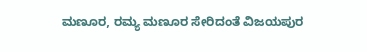ಮಣೂರ, ರಮ್ಯ ಮಣೂರ ಸೇರಿದಂತೆ ವಿಜಯಪುರ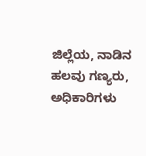ಜಿಲ್ಲೆಯ, ನಾಡಿನ ಹಲವು ಗಣ್ಯರು, ಅಧಿಕಾರಿಗಳು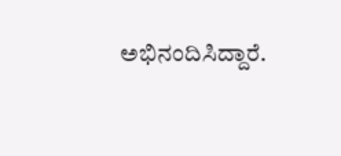ಅಭಿನಂದಿಸಿದ್ದಾರೆ.